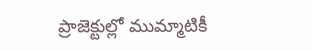ప్రాజెక్టుల్లో ముమ్మాటికీ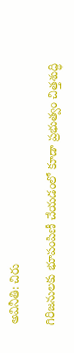అవినీతి: చిరు

గిరిజనులకు భూపంపిణీ చేయడంలో కూడా ప్రభుత్వం చిత్తశుద్ధి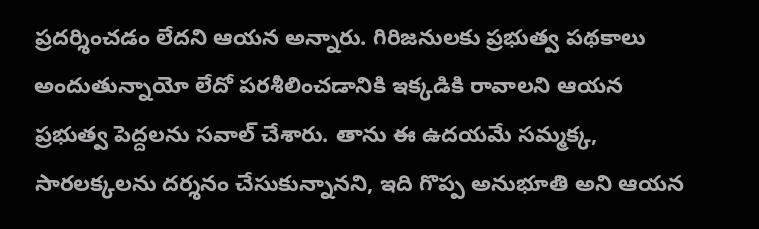ప్రదర్శించడం లేదని ఆయన అన్నారు. గిరిజనులకు ప్రభుత్వ పథకాలు అందుతున్నాయో లేదో పరశీలించడానికి ఇక్కడికి రావాలని ఆయన ప్రభుత్వ పెద్దలను సవాల్ చేశారు. తాను ఈ ఉదయమే సమ్మక్క, సారలక్కలను దర్శనం చేసుకున్నానని, ఇది గొప్ప అనుభూతి అని ఆయన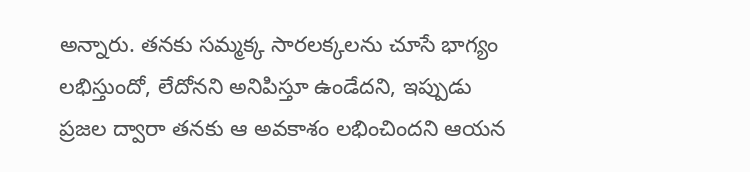అన్నారు. తనకు సమ్మక్క సారలక్కలను చూసే భాగ్యం లభిస్తుందో, లేదోనని అనిపిస్తూ ఉండేదని, ఇప్పుడు ప్రజల ద్వారా తనకు ఆ అవకాశం లభించిందని ఆయన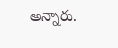అన్నారు.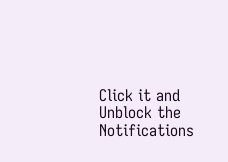Click it and Unblock the Notifications